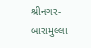શ્રીનગર-બારામુલ્લા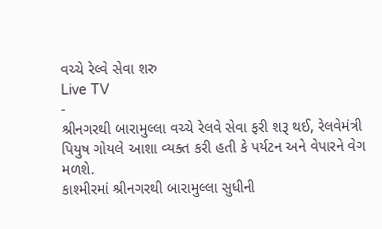વચ્ચે રેલ્વે સેવા શરુ
Live TV
-
શ્રીનગરથી બારામુલ્લા વચ્ચે રેલવે સેવા ફરી શરૂ થઈ, રેલવેમંત્રી પિયુષ ગોયલે આશા વ્યક્ત કરી હતી કે પર્યટન અને વેપારને વેગ મળશે.
કાશ્મીરમાં શ્રીનગરથી બારામુલ્લા સુધીની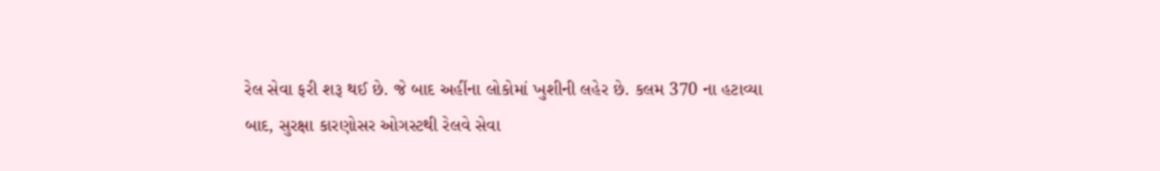રેલ સેવા ફરી શરૂ થઈ છે. જે બાદ અહીંના લોકોમાં ખુશીની લહેર છે. કલમ 370 ના હટાવ્યા બાદ, સુરક્ષા કારણોસર ઓગસ્ટથી રેલવે સેવા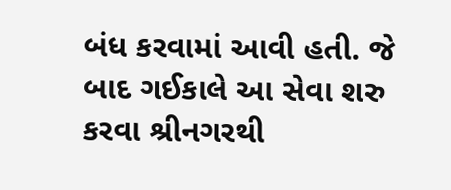બંધ કરવામાં આવી હતી. જે બાદ ગઈકાલે આ સેવા શરુ કરવા શ્રીનગરથી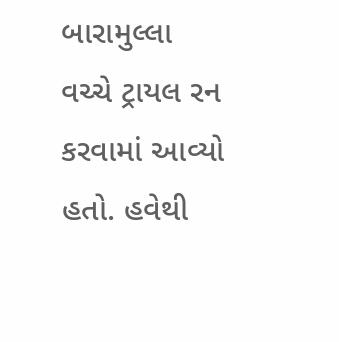બારામુલ્લા વચ્ચે ટ્રાયલ રન કરવામાં આવ્યો હતો. હવેથી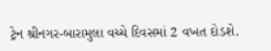ટ્રેન શ્રીનગર-બારામુલા વચ્ચે દિવસમાં 2 વખત દોડશે.